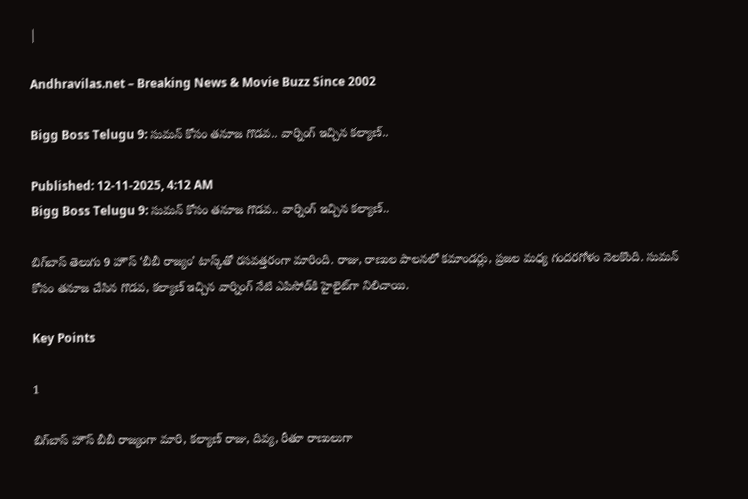|

Andhravilas.net – Breaking News & Movie Buzz Since 2002

Bigg Boss Telugu 9: సుమన్‌ కోసం తనూజ గొడవ.. వార్నింగ్‌ ఇచ్చిన కల్యాణ్‌..

Published: 12-11-2025, 4:12 AM
Bigg Boss Telugu 9: సుమన్‌ కోసం తనూజ గొడవ.. వార్నింగ్‌ ఇచ్చిన కల్యాణ్‌..

బిగ్‌బాస్ తెలుగు 9 హౌస్ ‘బీబీ రాజ్యం’ టాస్క్‌తో రసవత్తరంగా మారింది. రాజు, రాణుల పాలనలో కమాండర్లు, ప్రజల మధ్య గందరగోళం నెలకొంది. సుమన్ కోసం తనూజ చేసిన గొడవ, కల్యాణ్ ఇచ్చిన వార్నింగ్ నేటి ఎపిసోడ్‌కి హైలైట్‌గా నిలిచాయి.

Key Points

1

బిగ్‌బాస్ హౌస్ బీబీ రాజ్యంగా మారి, కల్యాణ్ రాజు, దివ్య, రీతూ రాణులుగా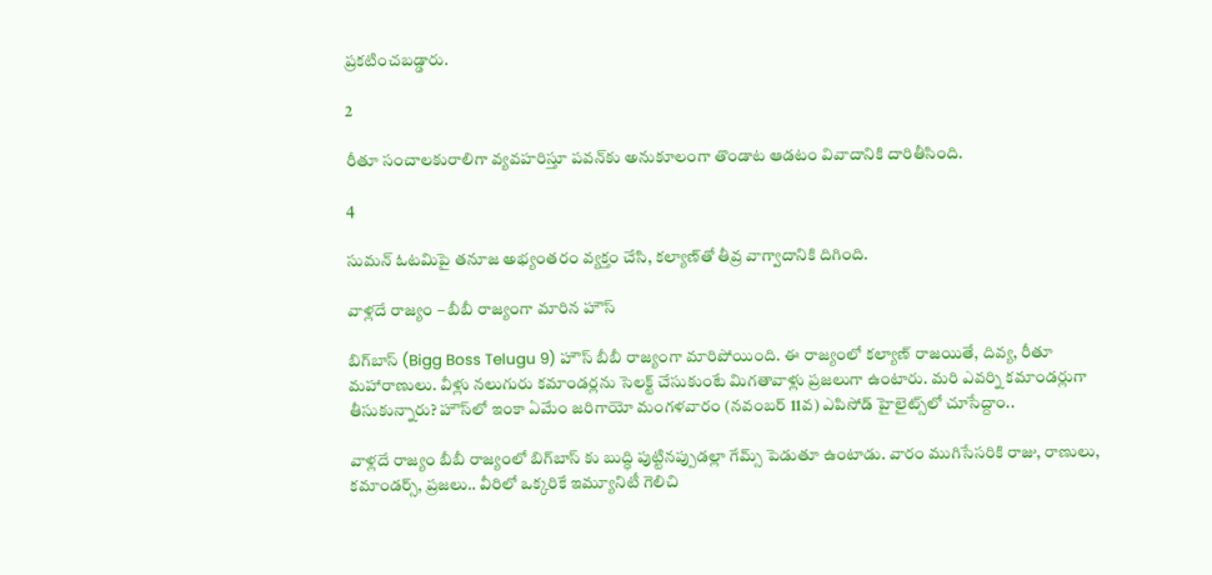ప్రకటించబడ్డారు.

2

రీతూ సంచాలకురాలిగా వ్యవహరిస్తూ పవన్‌కు అనుకూలంగా తొండాట ఆడటం వివాదానికి దారితీసింది.

4

సుమన్ ఓటమిపై తనూజ అభ్యంతరం వ్యక్తం చేసి, కల్యాణ్‌తో తీవ్ర వాగ్వాదానికి దిగింది.

వాళ్లదే రాజ్యం – బీబీ రాజ్యంగా మారిన హౌస్

బిగ్‌బాస్‌ (Bigg Boss Telugu 9) హౌస్‌ బీబీ రాజ్యంగా మారిపోయింది. ఈ రాజ్యంలో కల్యాణ్‌ రాజయితే, దివ్య, రీతూ మహారాణులు. వీళ్లు నలుగురు కమాండర్లను సెలక్ట్‌ చేసుకుంటే మిగతావాళ్లు ప్రజలుగా ఉంటారు. మరి ఎవర్ని కమాండర్లుగా తీసుకున్నారు? హౌస్‌లో ఇంకా ఏమేం జరిగాయో మంగళవారం (నవంబర్‌ 11వ) ఎపిసోడ్‌ హైలైట్స్‌లో చూసేద్దాం..

వాళ్లదే రాజ్యం బీబీ రాజ్యంలో బిగ్‌బాస్‌ కు బుద్ధి పుట్టినప్పుడల్లా గేమ్స్‌ పెడుతూ ఉంటాడు. వారం ముగిసేసరికి రాజు, రాణులు, కమాండర్స్‌, ప్రజలు.. వీరిలో ఒక్కరికే ఇమ్యూనిటీ గెలిచి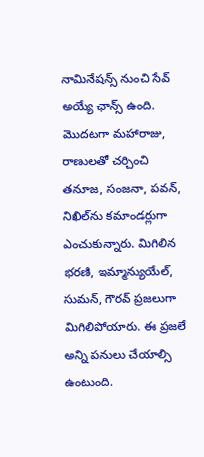నామినేషన్స్‌ నుంచి సేవ్‌ అయ్యే ఛాన్స్‌ ఉంది. మొదటగా మహారాజు, రాణులతో చర్చించి తనూజ, సంజనా, పవన్‌, నిఖిల్‌ను కమాండర్లుగా ఎంచుకున్నారు. మిగిలిన భరణి, ఇమ్మాన్యుయేల్‌, సుమన్‌, గౌరవ్‌ ప్రజలుగా మిగిలిపోయారు. ఈ ప్రజలే అన్ని పనులు చేయాల్సి ఉంటుంది.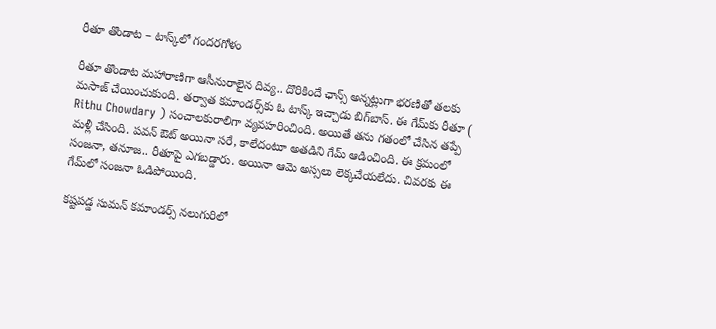రీతూ తొండాట – టాస్క్‌లో గందరగోళం

రీతూ తొండాట మహారాణిగా ఆసీనురాలైన దివ్య.. దొరికిందే ఛాన్స్‌ అన్నట్లుగా భరణితో తలకు మసాజ్‌ చేయించుకుంది. తర్వాత కమాండర్స్‌కు ఓ టాస్క్‌ ఇచ్చాడు బిగ్‌బాస్‌. ఈ గేమ్‌కు రీతూ ( Rithu Chowdary ) సంచాలకురాలిగా వ్యవహరించింది. అయితే తను గతంలో చేసిన తప్పే మళ్లీ చేసింది. పవన్‌ ఔట్‌ అయినా సరే, కాలేదంటూ అతడిని గేమ్‌ ఆడించింది. ఈ క్రమంలో సంజనా, తనూజ.. రీతూపై ఎగబడ్డారు. అయినా ఆమె అస్సలు లెక్కచేయలేదు. చివరకు ఈ గేమ్‌లో సంజనా ఓడిపోయింది.

కష్టపడ్డ సుమన్‌ కమాండర్స్‌ నలుగురిలో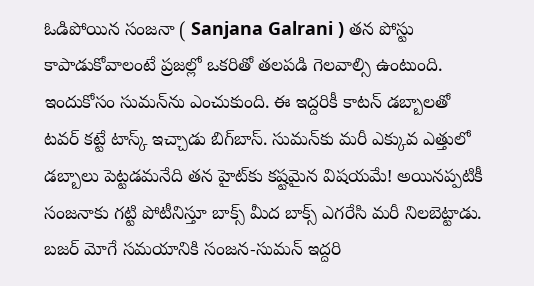ఓడిపోయిన సంజనా ( Sanjana Galrani ) తన పోస్టు కాపాడుకోవాలంటే ప్రజల్లో ఒకరితో తలపడి గెలవాల్సి ఉంటుంది. ఇందుకోసం సుమన్‌ను ఎంచుకుంది. ఈ ఇద్దరికీ కాటన్‌ డబ్బాలతో టవర్‌ కట్టే టాస్క్‌ ఇచ్చాడు బిగ్‌బాస్‌. సుమన్‌కు మరీ ఎక్కువ ఎత్తులో డబ్బాలు పెట్టడమనేది తన హైట్‌కు కష్టమైన విషయమే! అయినప్పటికీ సంజనాకు గట్టి పోటీనిస్తూ బాక్స్‌ మీద బాక్స్‌ ఎగరేసి మరీ నిలబెట్టాడు. బజర్‌ మోగే సమయానికి సంజన-సుమన్‌ ఇద్దరి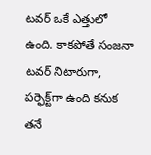టవర్‌ ఒకే ఎత్తులో ఉంది. కాకపోతే సంజనా టవర్‌ నిటారుగా, పర్ఫెక్ట్‌గా ఉంది కనుక తనే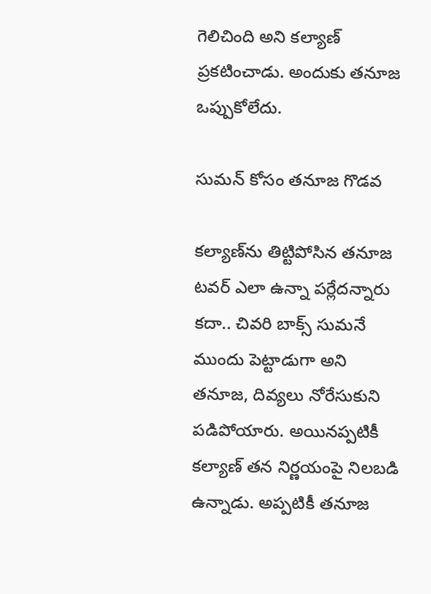గెలిచింది అని కల్యాణ్‌ ప్రకటించాడు. అందుకు తనూజ ఒప్పుకోలేదు.

సుమన్ కోసం తనూజ గొడవ

కల్యాణ్‌ను తిట్టిపోసిన తనూజ టవర్‌ ఎలా ఉన్నా పర్లేదన్నారు కదా.. చివరి బాక్స్‌ సుమనే ముందు పెట్టాడుగా అని తనూజ, దివ్యలు నోరేసుకుని పడిపోయారు. అయినప్పటికీ కల్యాణ్‌ తన నిర్ణయంపై నిలబడి ఉన్నాడు. అప్పటికీ తనూజ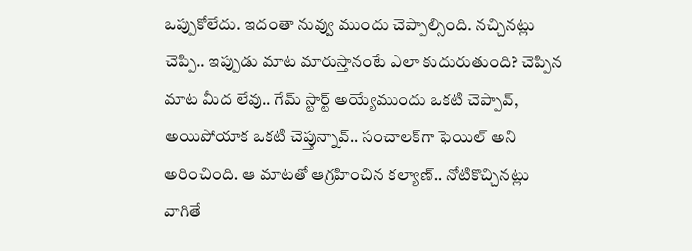ఒప్పుకోలేదు. ఇదంతా నువ్వు ముందు చెప్పాల్సింది. నచ్చినట్లు చెప్పి.. ఇప్పుడు మాట మారుస్తానంటే ఎలా కుదురుతుంది? చెప్పిన మాట మీద లేవు.. గేమ్‌ స్టార్ట్‌ అయ్యేముందు ఒకటి చెప్పావ్‌, అయిపోయాక ఒకటి చెప్తున్నావ్‌.. సంచాలక్‌గా ఫెయిల్‌ అని అరించింది. ఆ మాటతో ఆగ్రహించిన కల్యాణ్‌.. నోటికొచ్చినట్లు వాగితే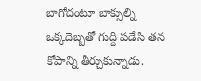బాగోదంటూ బాక్సుల్ని ఒక్కదెబ్బతో గుద్ది పడేసి తన కోపాన్ని తీర్చుకున్నాడు.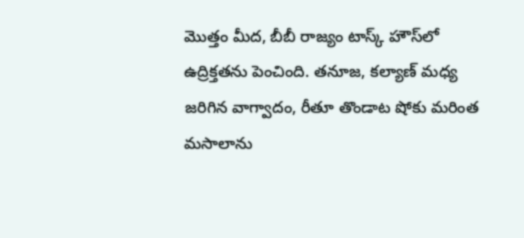మొత్తం మీద, బీబీ రాజ్యం టాస్క్ హౌస్‌లో ఉద్రిక్తతను పెంచింది. తనూజ, కల్యాణ్ మధ్య జరిగిన వాగ్వాదం, రీతూ తొండాట షోకు మరింత మసాలాను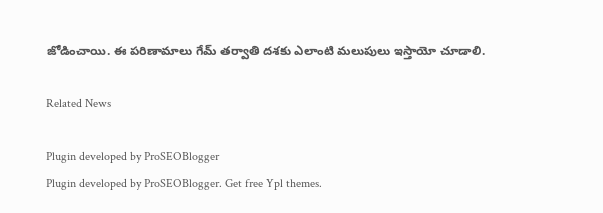జోడించాయి. ఈ పరిణామాలు గేమ్ తర్వాతి దశకు ఎలాంటి మలుపులు ఇస్తాయో చూడాలి.

Related News

Plugin developed by ProSEOBlogger
Plugin developed by ProSEOBlogger. Get free Ypl themes.